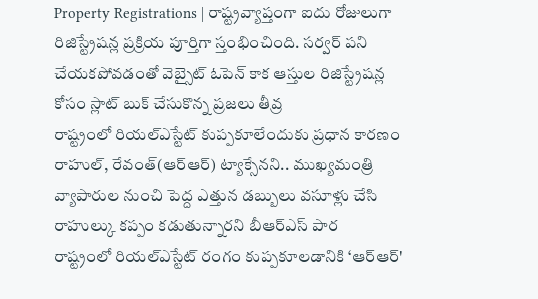Property Registrations | రాష్ట్రవ్యాప్తంగా ఐదు రోజులుగా రిజిస్ట్రేషన్ల ప్రక్రియ పూర్తిగా స్తంభించింది. సర్వర్ పని చేయకపోవడంతో వెబ్సైట్ ఓపెన్ కాక ఆస్తుల రిజిస్ట్రేషన్ల కోసం స్లాట్ బుక్ చేసుకొన్న ప్రజలు తీవ్ర
రాష్ట్రంలో రియల్ఎస్టేట్ కుప్పకూలేందుకు ప్రధాన కారణం రాహుల్, రేవంత్(ఆర్ఆర్) ట్యాక్సేనని.. ముఖ్యమంత్రి వ్యాపారుల నుంచి పెద్ద ఎత్తున డబ్బులు వసూళ్లు చేసి రాహుల్కు కప్పం కడుతున్నారని బీఆర్ఎస్ పార
రాష్ట్రంలో రియల్ఎస్టేట్ రంగం కుప్పకూలడానికి ‘ఆర్ఆర్'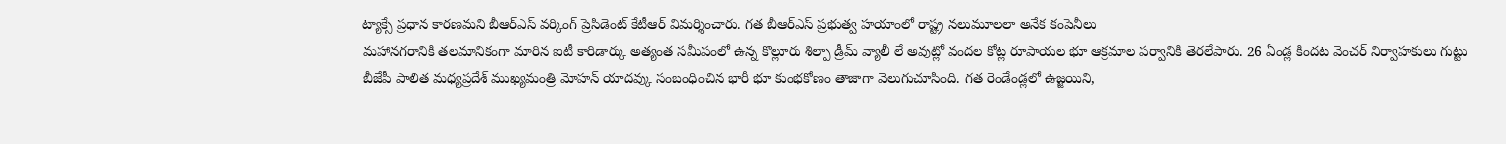ట్యాక్సే ప్రధాన కారణమని బీఆర్ఎస్ వర్కింగ్ ప్రెసిడెంట్ కేటీఆర్ విమర్శించారు. గత బీఆర్ఎస్ ప్రభుత్వ హయాంలో రాష్ట్ర నలుమూలలా అనేక కంపెనీలు
మహానగరానికి తలమానికంగా మారిన ఐటీ కారిడార్కు అత్యంత సమీపంలో ఉన్న కొల్లూరు శిల్పా డ్రీమ్ వ్యాలీ లే అవుట్లో వందల కోట్ల రూపాయల భూ ఆక్రమాల పర్వానికి తెరలేపారు. 26 ఏండ్ల కిందట వెంచర్ నిర్వాహకులు గుట్టు
బీజేపీ పాలిత మధ్యప్రదేశ్ ముఖ్యమంత్రి మోహన్ యాదవ్కు సంబంధించిన భారీ భూ కుంభకోణం తాజాగా వెలుగుచూసింది. గత రెండేండ్లలో ఉజ్జయిని,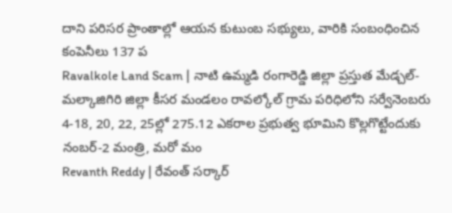దాని పరిసర ప్రాంతాల్లో ఆయన కుటుంబ సభ్యులు, వారికి సంబంధించిన కంపెనీలు 137 ప
Ravalkole Land Scam | నాటి ఉమ్మడి రంగారెడ్డి జిల్లా ప్రస్తుత మేడ్చల్-మల్కాజిగిరి జిల్లా కీసర మండలం రావల్కోల్ గ్రామ పరిధిలోని సర్వేనెంబరు 4-18, 20, 22, 25ల్లో 275.12 ఎకరాల ప్రభుత్వ భూమిని కొల్లగొట్టేందుకు నంబర్-2 మంత్రి, మరో మం
Revanth Reddy | రేవంత్ సర్కార్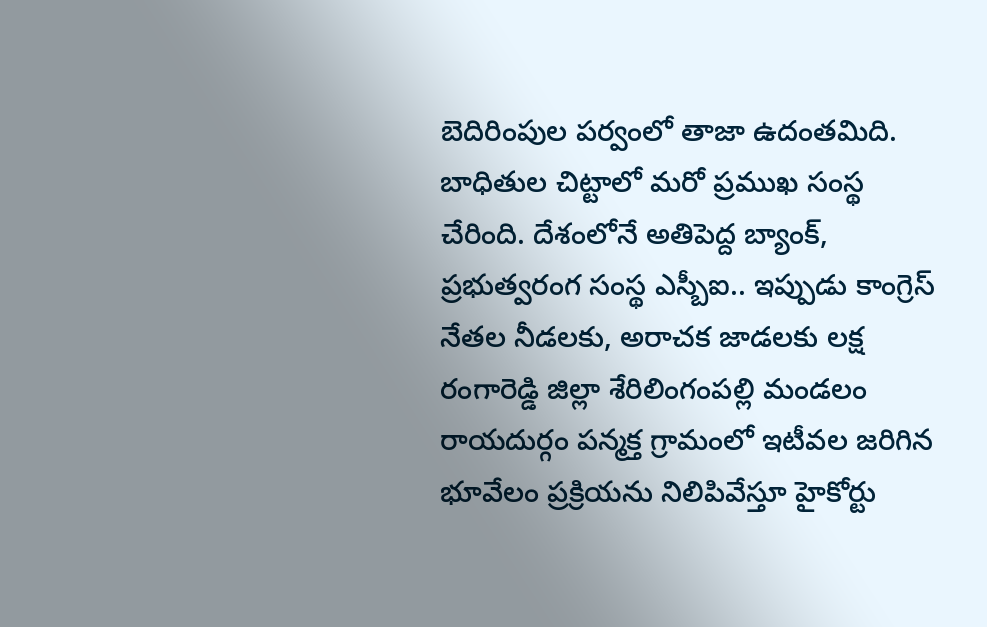బెదిరింపుల పర్వంలో తాజా ఉదంతమిది. బాధితుల చిట్టాలో మరో ప్రముఖ సంస్థ చేరింది. దేశంలోనే అతిపెద్ద బ్యాంక్, ప్రభుత్వరంగ సంస్థ ఎస్బీఐ.. ఇప్పుడు కాంగ్రెస్ నేతల నీడలకు, అరాచక జాడలకు లక్ష
రంగారెడ్డి జిల్లా శేరిలింగంపల్లి మండలం రాయదుర్గం పన్మక్త గ్రామంలో ఇటీవల జరిగిన భూవేలం ప్రక్రియను నిలిపివేస్తూ హైకోర్టు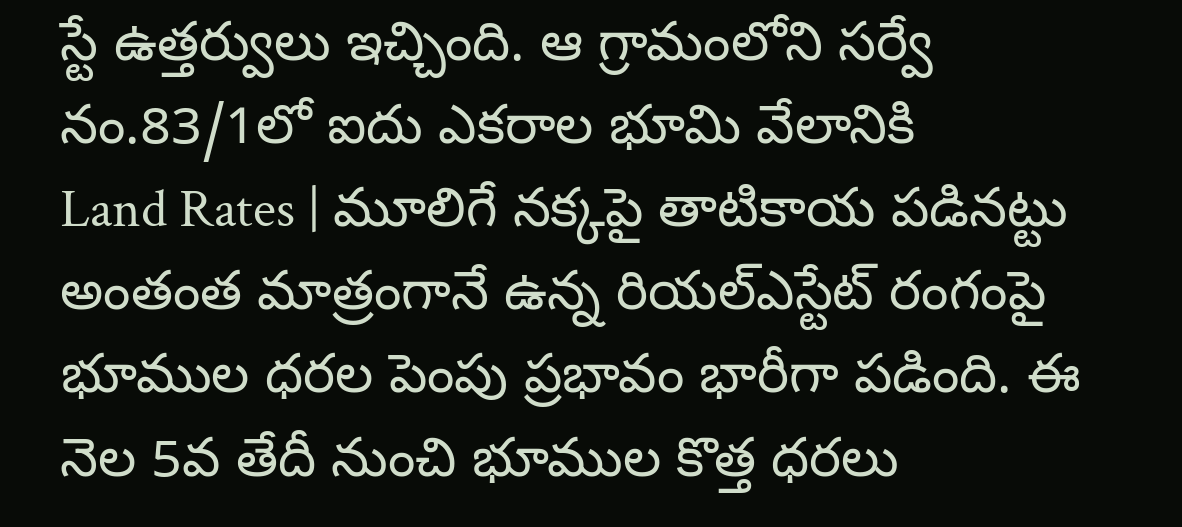స్టే ఉత్తర్వులు ఇచ్చింది. ఆ గ్రామంలోని సర్వే నం.83/1లో ఐదు ఎకరాల భూమి వేలానికి
Land Rates | మూలిగే నక్కపై తాటికాయ పడినట్టు అంతంత మాత్రంగానే ఉన్న రియల్ఎస్టేట్ రంగంపై భూముల ధరల పెంపు ప్రభావం భారీగా పడింది. ఈ నెల 5వ తేదీ నుంచి భూముల కొత్త ధరలు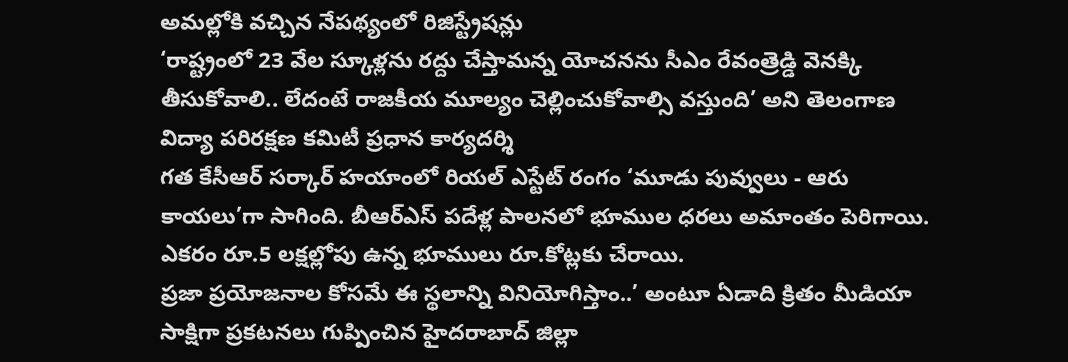అమల్లోకి వచ్చిన నేపథ్యంలో రిజిస్ట్రేషన్లు
‘రాష్ట్రంలో 23 వేల స్కూళ్లను రద్దు చేస్తామన్న యోచనను సీఎం రేవంత్రెడ్డి వెనక్కి తీసుకోవాలి.. లేదంటే రాజకీయ మూల్యం చెల్లించుకోవాల్సి వస్తుంది’ అని తెలంగాణ విద్యా పరిరక్షణ కమిటీ ప్రధాన కార్యదర్శి
గత కేసీఆర్ సర్కార్ హయాంలో రియల్ ఎస్టేట్ రంగం ‘మూడు పువ్వులు - ఆరు కాయలు’గా సాగింది. బీఆర్ఎస్ పదేళ్ల పాలనలో భూముల ధరలు అమాంతం పెరిగాయి. ఎకరం రూ.5 లక్షల్లోపు ఉన్న భూములు రూ.కోట్లకు చేరాయి.
ప్రజా ప్రయోజనాల కోసమే ఈ స్థలాన్ని వినియోగిస్తాం..’ అంటూ ఏడాది క్రితం మీడియా సాక్షిగా ప్రకటనలు గుప్పించిన హైదరాబాద్ జిల్లా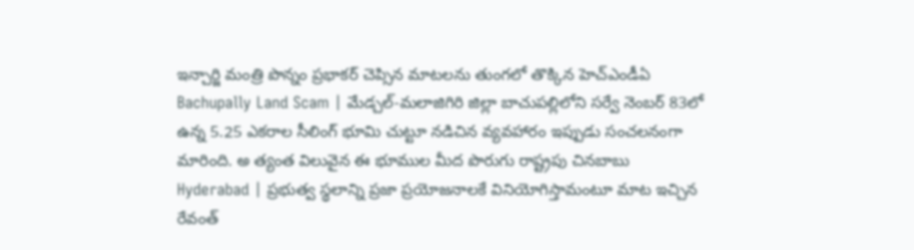ఇన్చార్జి మంత్రి పొన్నం ప్రభాకర్ చెప్సిన మాటలను తుంగలో తొక్కిన హెచ్ఎండీఏ
Bachupally Land Scam | మేడ్చల్-మలాజిగిరి జిల్లా బాచుపల్లిలోని సర్వే నెంబర్ 83లో ఉన్న 5.25 ఎకరాల సీలింగ్ భూమి చుట్టూ నడిచిన వ్యవహారం ఇప్పుడు సంచలనంగా మారింది. అ త్యంత విలువైన ఈ భూముల మీద పొరుగు రాష్ట్రపు చినబాబు
Hyderabad | ప్రభుత్వ స్థలాన్ని ప్రజా ప్రయోజనాలకే వినియోగిస్తామంటూ మాట ఇచ్చిన రేవంత్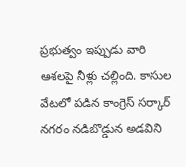ప్రభుత్వం ఇప్పుడు వారి ఆశలపై నీళ్లు చల్లింది. కాసుల వేటలో పడిన కాంగ్రెస్ సర్కార్ నగరం నడిబొడ్డున అడవిని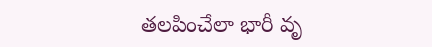తలపించేలా భారీ వృ